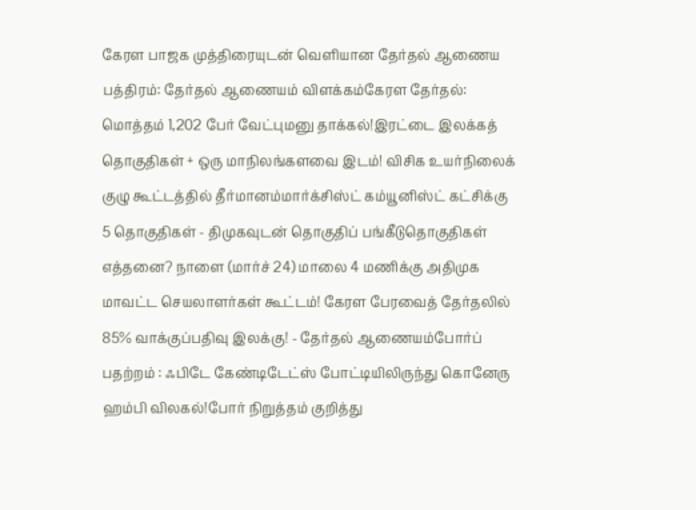கேரள பாஜக முத்திரையுடன் வெளியான தேர்தல் ஆணைய பத்திரம்: தேர்தல் ஆணையம் விளக்கம்கேரள தேர்தல்: மொத்தம் 1,202 பேர் வேட்புமனு தாக்கல்!இரட்டை இலக்கத் தொகுதிகள் + ஒரு மாநிலங்களவை இடம்! விசிக உயர்நிலைக் குழு கூட்டத்தில் தீர்மானம்மார்க்சிஸ்ட் கம்யூனிஸ்ட் கட்சிக்கு 5 தொகுதிகள் - திமுகவுடன் தொகுதிப் பங்கீடுதொகுதிகள் எத்தனை? நாளை (மார்ச் 24) மாலை 4 மணிக்கு அதிமுக மாவட்ட செயலாளர்கள் கூட்டம்! கேரள பேரவைத் தேர்தலில் 85% வாக்குப்பதிவு இலக்கு! - தேர்தல் ஆணையம்போர்ப் பதற்றம் : ஃபிடே கேண்டிடேட்ஸ் போட்டியிலிருந்து கொனேரு ஹம்பி விலகல்!போர் நிறுத்தம் குறித்து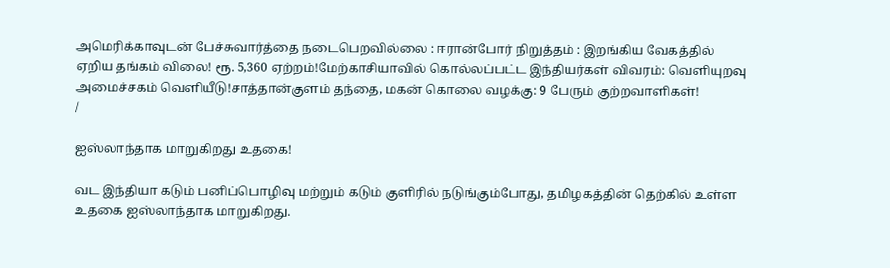அமெரிக்காவுடன் பேச்சுவார்த்தை நடைபெறவில்லை : ஈரான்போர் நிறுத்தம் : இறங்கிய வேகத்தில் ஏறிய தங்கம் விலை! ரூ. 5,360 ஏற்றம்!மேற்காசியாவில் கொல்லப்பட்ட இந்தியர்கள் விவரம்: வெளியுறவு அமைச்சகம் வெளியீடு!சாத்தான்குளம் தந்தை, மகன் கொலை வழக்கு: 9 பேரும் குற்றவாளிகள்!
/

ஐஸ்லாந்தாக மாறுகிறது உதகை!

வட இந்தியா கடும் பனிப்பொழிவு மற்றும் கடும் குளிரில் நடுங்கும்போது, தமிழகத்தின் தெற்கில் உள்ள உதகை ஐஸ்லாந்தாக மாறுகிறது.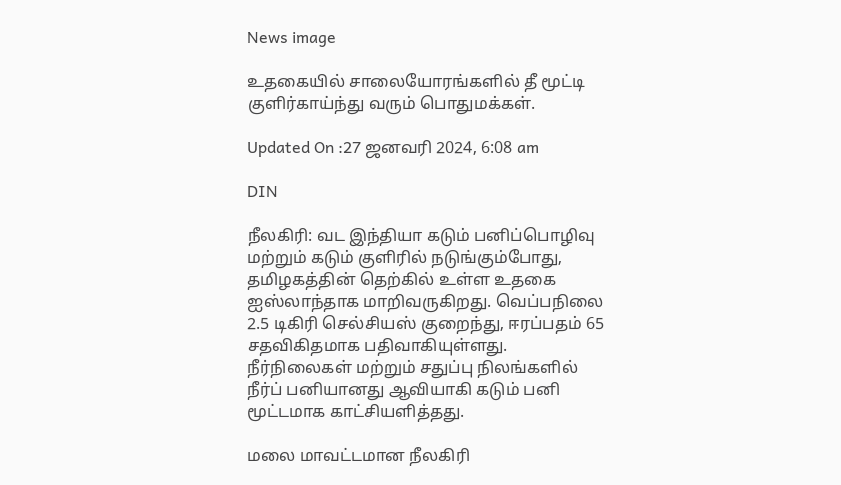News image

உதகையில் சாலையோரங்களில் தீ மூட்டி குளிர்காய்ந்து வரும் பொதுமக்கள்.

Updated On :27 ஜனவரி 2024, 6:08 am

DIN

நீலகிரி: வட இந்தியா கடும் பனிப்பொழிவு மற்றும் கடும் குளிரில் நடுங்கும்போது, தமிழகத்தின் தெற்கில் உள்ள உதகை ஐஸ்லாந்தாக மாறிவருகிறது. வெப்பநிலை 2.5 டிகிரி செல்சியஸ் குறைந்து, ஈரப்பதம் 65 சதவிகிதமாக பதிவாகியுள்ளது. நீர்நிலைகள் மற்றும் சதுப்பு நிலங்களில் நீர்ப் பனியானது ஆவியாகி கடும் பனி மூட்டமாக காட்சியளித்தது.

மலை மாவட்டமான நீலகிரி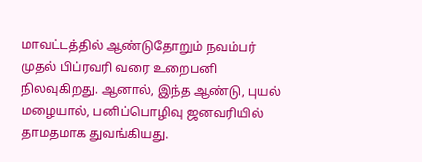மாவட்டத்தில் ஆண்டுதோறும் நவம்பர் முதல் பிப்ரவரி வரை உறைபனி நிலவுகிறது. ஆனால், இந்த ஆண்டு, புயல் மழையால், பனிப்பொழிவு ஜனவரியில் தாமதமாக துவங்கியது.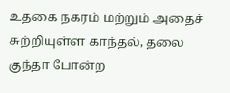உதகை நகரம் மற்றும் அதைச் சுற்றியுள்ள காந்தல், தலை குந்தா போன்ற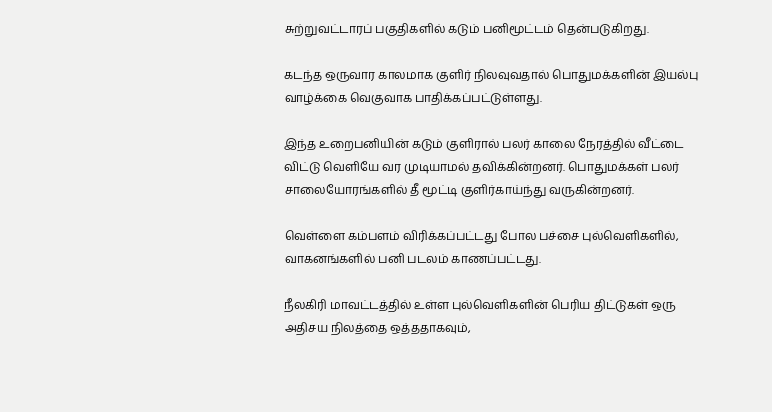சுற்றுவட்டாரப் பகுதிகளில் கடும் பனிமூட்டம் தென்படுகிறது.

கடந்த ஒருவார காலமாக குளிர் நிலவுவதால் பொதுமக்களின் இயல்பு வாழ்க்கை வெகுவாக பாதிக்கப்பட்டுள்ளது.

இந்த உறைபனியின் கடும் குளிரால் பலர் காலை நேரத்தில் வீட்டை விட்டு வெளியே வர முடியாமல் தவிக்கின்றனர். பொதுமக்கள் பலர் சாலையோரங்களில் தீ மூட்டி குளிர்காய்ந்து வருகின்றனர்.

வெள்ளை கம்பளம் விரிக்கப்பட்டது போல பச்சை புல்வெளிகளில், வாகனங்களில் பனி படலம் காணப்பட்டது.

நீலகிரி மாவட்டத்தில் உள்ள புல்வெளிகளின் பெரிய திட்டுகள் ஒரு அதிசய நிலத்தை ஒத்ததாகவும்,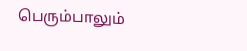பெரும்பாலும்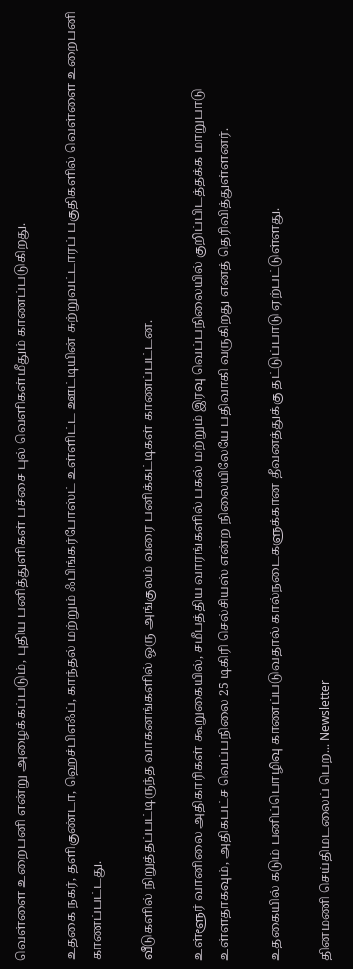வெள்ளை உறைபனி என்று அழைக்கப்படும், புதிய பனித்துளிகள் பச்சை புல் வெளிகள்மீதும் காணப்படுகிறது.

உதகை நகர், தளிகுண்டா, ஹெச்பிஎஃப், காந்தல் மற்றும் ஃபிங்கர்போஸ்ட் உள்ளிட்ட ஊட்டியின் சுற்றுவட்டாரப் பகுதிகளில் வெள்ளை உறைபனி காணப்பட்டது.

வீடுகளில் நிறுத்தப்பட்டிருந்த வாகனங்களில் ஒரு அங்குலம் வரை பனிக்கட்டிகள் காணப்பட்டன.

உள்ளூர் வானிலை அதிகாரிகள் கூறுகையில், சமீபத்திய வாரங்களில் பகல் மற்றும் இரவு வெப்பநிலையில் குறிப்பிடத்தக்க மாறுபாடு உள்ளதாகவும், அதிகபட்ச வெப்பநிலை 25 டிகிரி செல்சியஸ் என்ற நிலையிலேயே பதிவாகி வருகிறது எனத் தெரிவித்துள்ளனர்.

உதகையில் கடும் பனிப்பொழிவு காணப்படுவதால் கால்நடைகளுக்கான தீவனத்துக்கு தட்டுப்பாடு ஏற்பட்டுள்ளது.

தினமணி செய்திமடலைப் பெற... Newsletter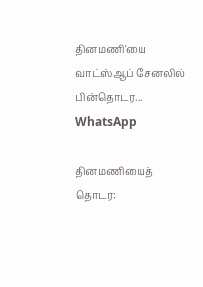தினமணி'யை வாட்ஸ்ஆப் சேனலில் பின்தொடர... WhatsApp

தினமணியைத் தொடர: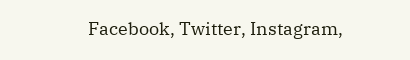Facebook, Twitter, Instagram,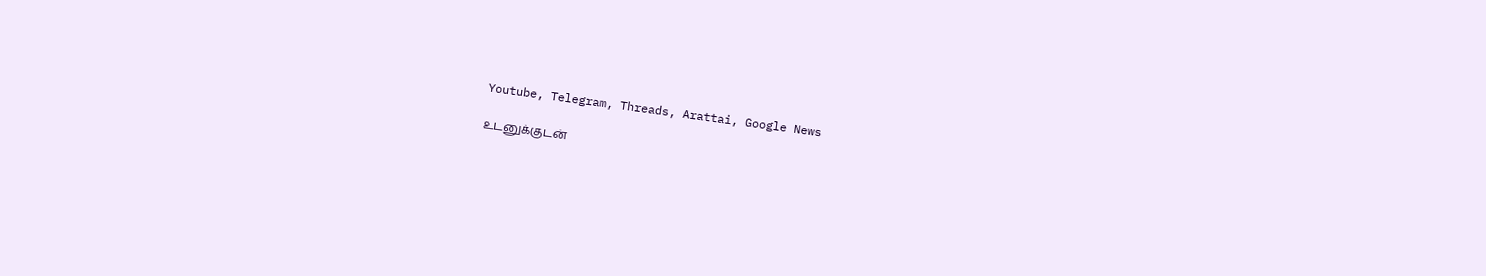Youtube, Telegram, Threads, Arattai, Google News

உடனுக்குடன்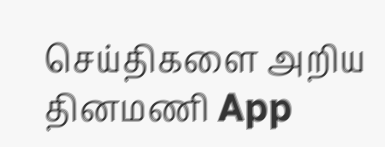செய்திகளை அறிய தினமணி App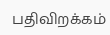பதிவிறக்கம்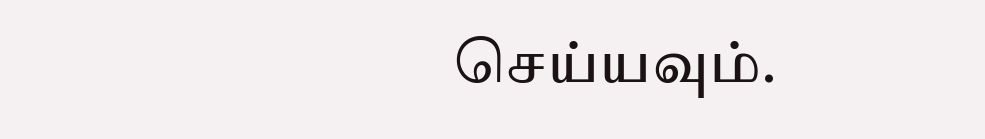செய்யவும்.